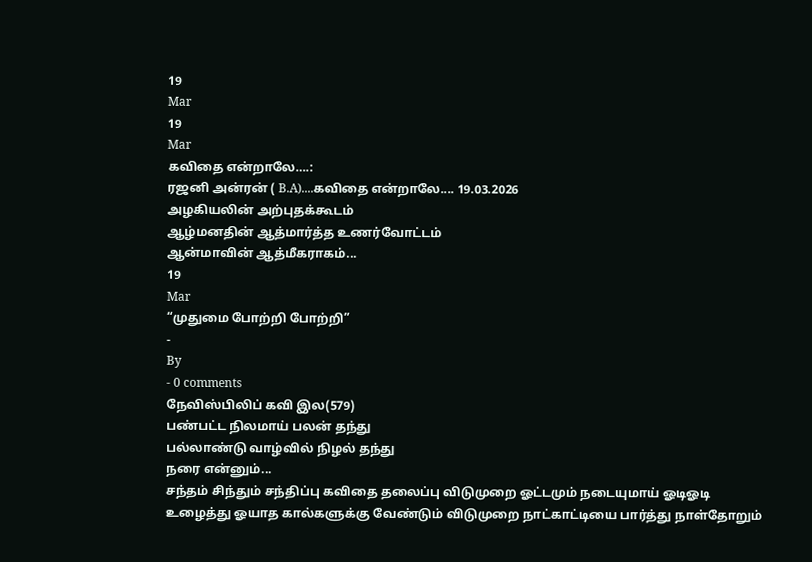19
Mar
19
Mar
கவிதை என்றாலே….:
ரஜனி அன்ரன் ( B.A)....கவிதை என்றாலே.... 19.03.2026
அழகியலின் அற்புதக்கூடம்
ஆழ்மனதின் ஆத்மார்த்த உணர்வோட்டம்
ஆன்மாவின் ஆத்மீகராகம்...
19
Mar
“முதுமை போற்றி போற்றி”
-
By
- 0 comments
நேவிஸ்பிலிப் கவி இல(579)
பண்பட்ட நிலமாய் பலன் தந்து
பல்லாண்டு வாழ்வில் நிழல் தந்து
நரை என்னும்...
சந்தம் சிந்தும் சந்திப்பு கவிதை தலைப்பு விடுமுறை ஓட்டமும் நடையுமாய் ஓடிஓடி உழைத்து ஓயாத கால்களுக்கு வேண்டும் விடுமுறை நாட்காட்டியை பார்த்து நாள்தோறும்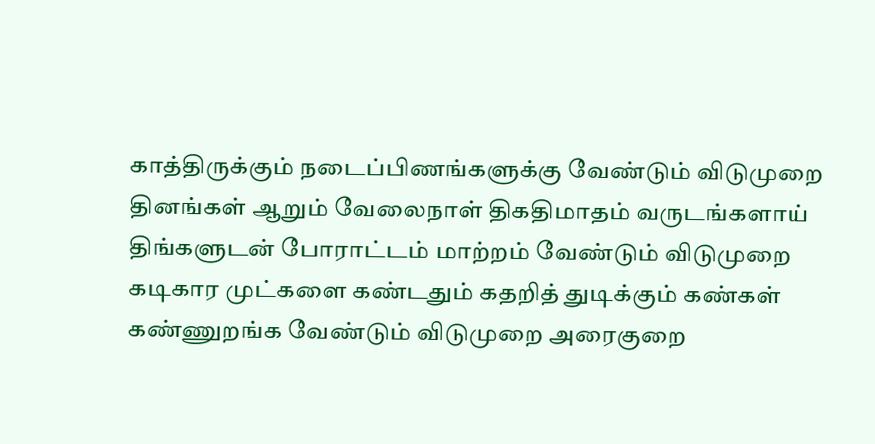காத்திருக்கும் நடைப்பிணங்களுக்கு வேண்டும் விடுமுறை தினங்கள் ஆறும் வேலைநாள் திகதிமாதம் வருடங்களாய் திங்களுடன் போராட்டம் மாற்றம் வேண்டும் விடுமுறை கடிகார முட்களை கண்டதும் கதறித் துடிக்கும் கண்கள் கண்ணுறங்க வேண்டும் விடுமுறை அரைகுறை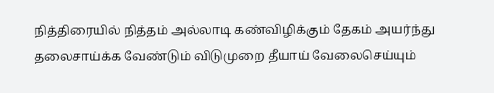நித்திரையில் நித்தம் அல்லாடி கண்விழிக்கும் தேகம் அயர்ந்து தலைசாய்க்க வேண்டும் விடுமுறை தீயாய் வேலைசெய்யும்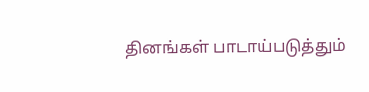தினங்கள் பாடாய்படுத்தும்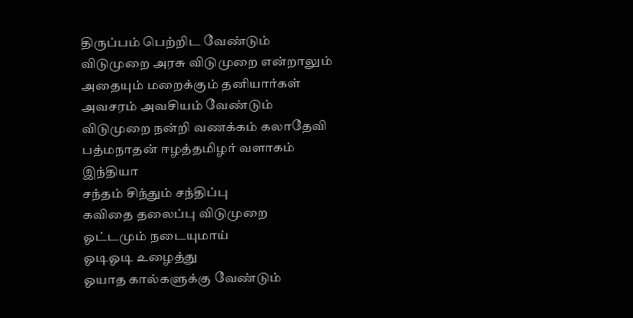திருப்பம் பெற்றிட வேண்டும் விடுமுறை அரசு விடுமுறை என்றாலும் அதையும் மறைக்கும் தனியார்கள் அவசரம் அவசியம் வேண்டும் விடுமுறை நன்றி வணக்கம் கலாதேவி பத்மநாதன் ஈழத்தமிழர் வளாகம் இந்தியா
சந்தம் சிந்தும் சந்திப்பு
கவிதை தலைப்பு விடுமுறை
ஓட்டமும் நடையுமாய்
ஓடிஓடி உழைத்து
ஓயாத கால்களுக்கு வேண்டும்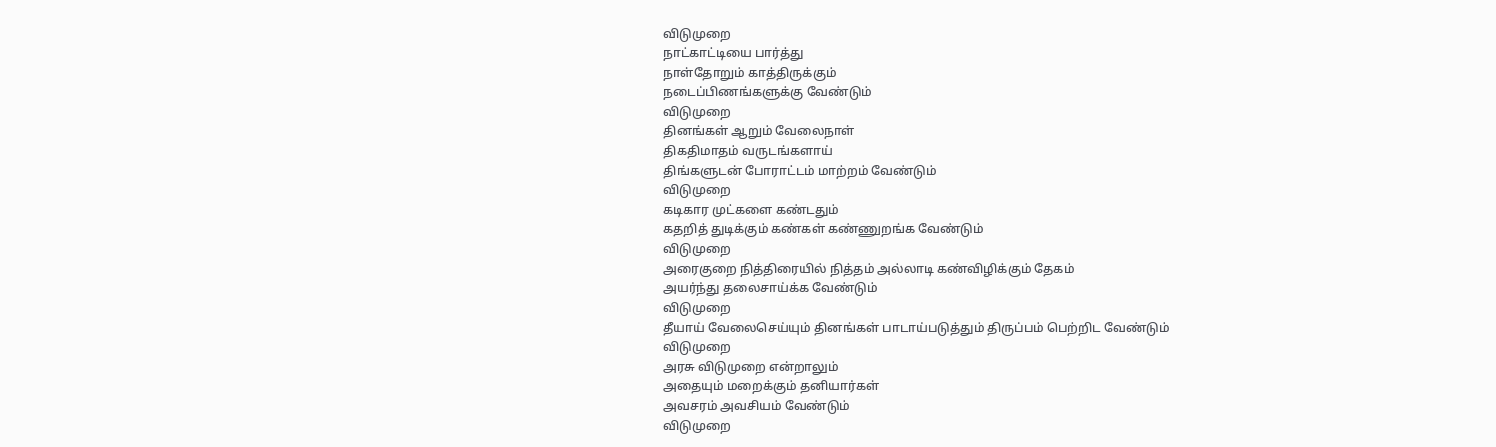விடுமுறை
நாட்காட்டியை பார்த்து
நாள்தோறும் காத்திருக்கும்
நடைப்பிணங்களுக்கு வேண்டும்
விடுமுறை
தினங்கள் ஆறும் வேலைநாள்
திகதிமாதம் வருடங்களாய்
திங்களுடன் போராட்டம் மாற்றம் வேண்டும்
விடுமுறை
கடிகார முட்களை கண்டதும்
கதறித் துடிக்கும் கண்கள் கண்ணுறங்க வேண்டும்
விடுமுறை
அரைகுறை நித்திரையில் நித்தம் அல்லாடி கண்விழிக்கும் தேகம்
அயர்ந்து தலைசாய்க்க வேண்டும்
விடுமுறை
தீயாய் வேலைசெய்யும் தினங்கள் பாடாய்படுத்தும் திருப்பம் பெற்றிட வேண்டும்
விடுமுறை
அரசு விடுமுறை என்றாலும்
அதையும் மறைக்கும் தனியார்கள்
அவசரம் அவசியம் வேண்டும்
விடுமுறை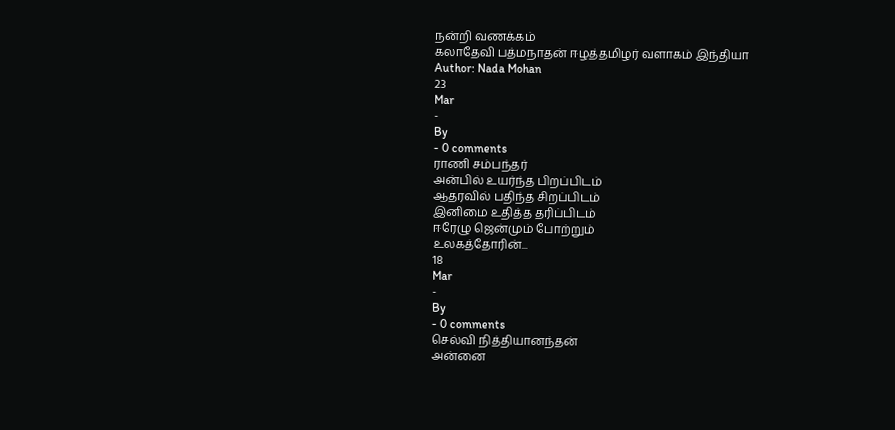நன்றி வணக்கம்
கலாதேவி பத்மநாதன் ஈழத்தமிழர் வளாகம் இந்தியா
Author: Nada Mohan
23
Mar
-
By
- 0 comments
ராணி சம்பந்தர்
அன்பில் உயர்ந்த பிறப்பிடம்
ஆதரவில் பதிந்த சிறப்பிடம்
இனிமை உதித்த தரிப்பிடம்
ஈரேழு ஜென்மும் போற்றும்
உலகத்தோரின்...
18
Mar
-
By
- 0 comments
செல்வி நித்தியானந்தன்
அன்னை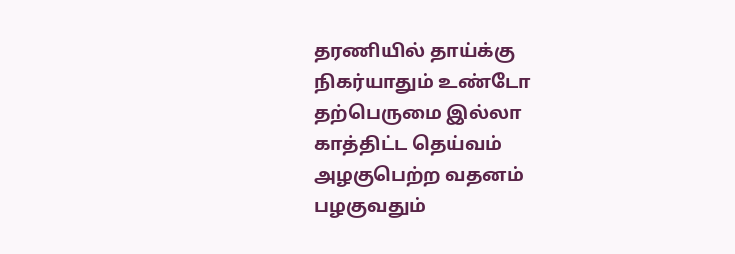தரணியில் தாய்க்கு
நிகர்யாதும் உண்டோ
தற்பெருமை இல்லா
காத்திட்ட தெய்வம்
அழகுபெற்ற வதனம்
பழகுவதும்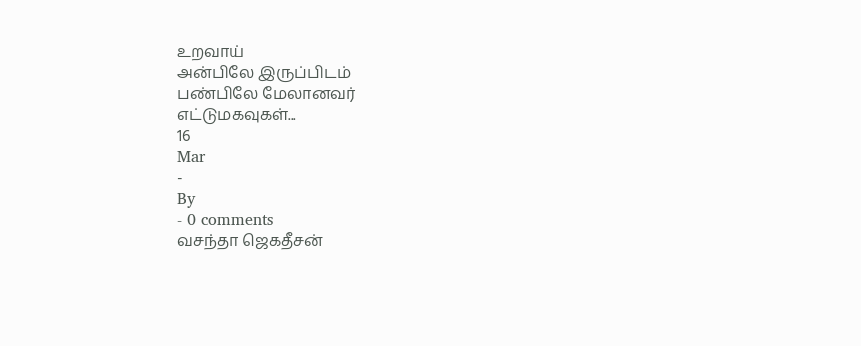உறவாய்
அன்பிலே இருப்பிடம்
பண்பிலே மேலானவர்
எட்டுமகவுகள்...
16
Mar
-
By
- 0 comments
வசந்தா ஜெகதீசன்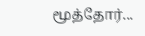மூத்தோர்...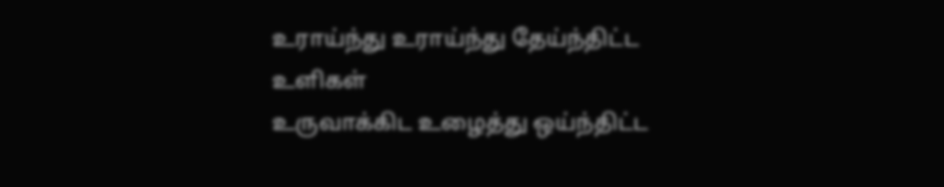உராய்ந்து உராய்ந்து தேய்ந்திட்ட உளிகள்
உருவாக்கிட உழைத்து ஒய்ந்திட்ட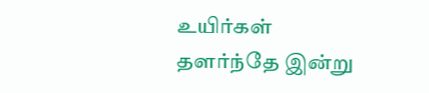உயிர்கள்
தளர்ந்தே இன்று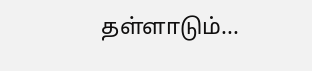தள்ளாடும்...